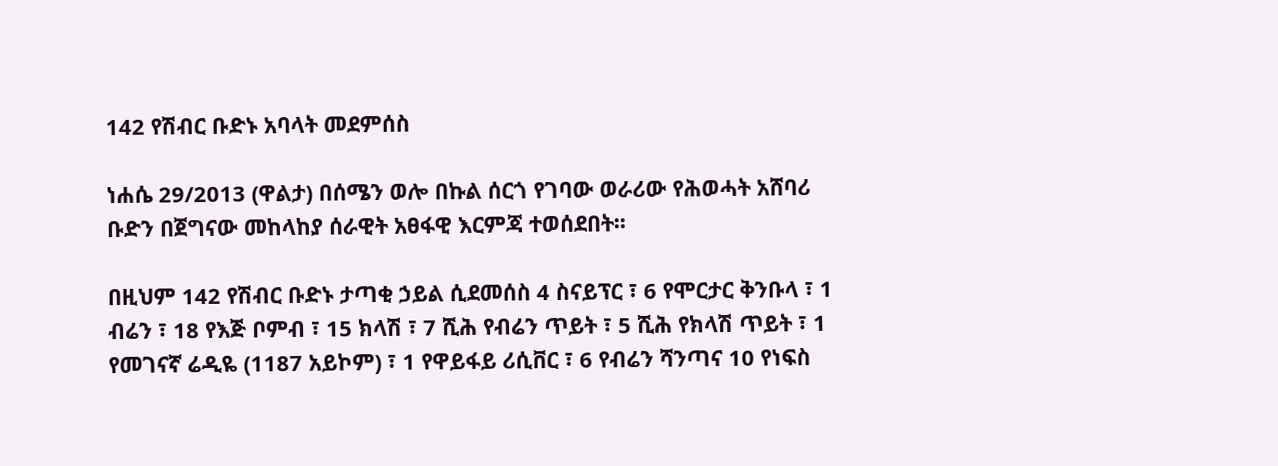142 የሽብር ቡድኑ አባላት መደምሰስ

ነሐሴ 29/2013 (ዋልታ) በሰሜን ወሎ በኩል ሰርጎ የገባው ወራሪው የሕወሓት አሸባሪ ቡድን በጀግናው መከላከያ ሰራዊት አፀፋዊ እርምጃ ተወሰደበት፡፡

በዚህም 142 የሽብር ቡድኑ ታጣቂ ኃይል ሲደመሰስ 4 ስናይፕር ፣ 6 የሞርታር ቅንቡላ ፣ 1 ብሬን ፣ 18 የእጅ ቦምብ ፣ 15 ክላሽ ፣ 7 ሺሕ የብሬን ጥይት ፣ 5 ሺሕ የክላሽ ጥይት ፣ 1 የመገናኛ ሬዲዬ (1187 አይኮም) ፣ 1 የዋይፋይ ሪሲቨር ፣ 6 የብሬን ሻንጣና 10 የነፍስ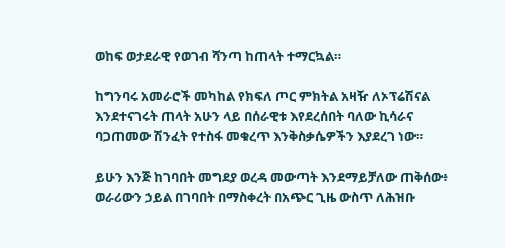ወከፍ ወታደራዊ የወገብ ሻንጣ ከጠላት ተማርኳል።

ከግንባሩ አመራሮች መካከል የክፍለ ጦር ምክትል አዛዥ ለኦፕሬሽናል እንደተናገሩት ጠላት አሁን ላይ በሰራዊቱ እየደረሰበት ባለው ኪሳራና ባጋጠመው ሽንፈት የተስፋ መቁረጥ እንቅስቃሴዎችን እያደረገ ነው።

ይሁን እንጅ ከገባበት መግደያ ወረዳ መውጣት እንደማይቻለው ጠቅሰው፥ ወራሪውን ኃይል በገባበት በማስቀረት በአጭር ጊዜ ውስጥ ለሕዝቡ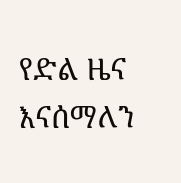የድል ዜና እናሰማለን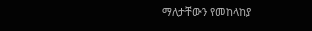ማለታቸውን የመከላከያ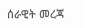ሰራዊት መረጃ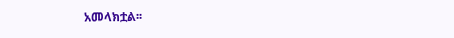አመላክቷል፡፡